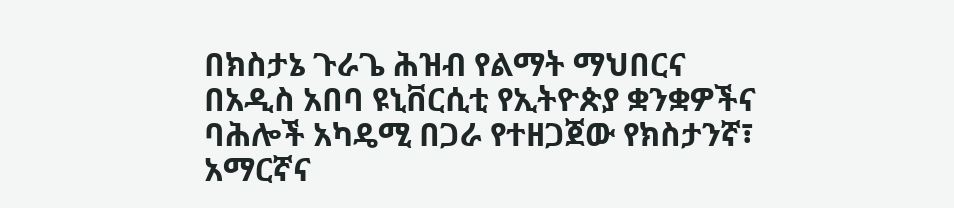በክስታኔ ጉራጌ ሕዝብ የልማት ማህበርና በአዲስ አበባ ዩኒቨርሲቲ የኢትዮጵያ ቋንቋዎችና ባሕሎች አካዴሚ በጋራ የተዘጋጀው የክስታንኛ፣
አማርኛና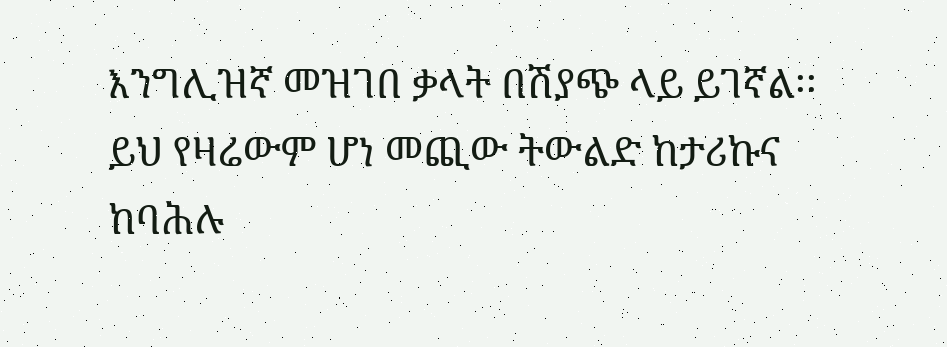እንግሊዝኛ መዝገበ ቃላት በሽያጭ ላይ ይገኛል፡፡
ይህ የዛሬውም ሆነ መጪው ትውልድ ከታሪኩና ከባሕሉ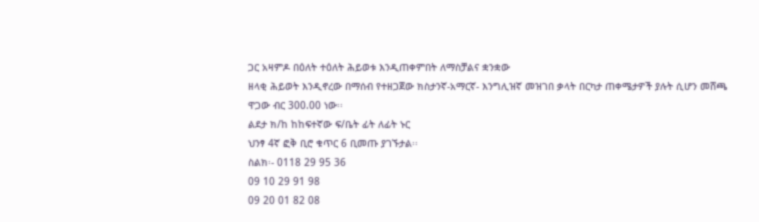ጋር አዛምዶ በዕለት ተዕለት ሕይወቱ እንዲጠቀምበት ለማስቻልና ቋንቋው
ዘላቂ ሕይወት እንዲኖረው በማሰብ የተዘጋጀው ክስታንኛ-አማርኛ- እንግሊዝኛ መዝገበ ቃላት በርካታ ጠቀሜታዎች ያሉት ሲሆን መሸጫ
ዋጋው ብር 300.00 ነው፡፡
ልደታ ክ/ከ ከከፍተኛው ፍ/ቤት ፊት ለፊት ኑር
ህንፃ 4ኛ ፎቅ ቢሮ ቁጥር 6 ቢመጡ ያገኙታል፡፡
ስልክ፡- 0118 29 95 36
09 10 29 91 98
09 20 01 82 08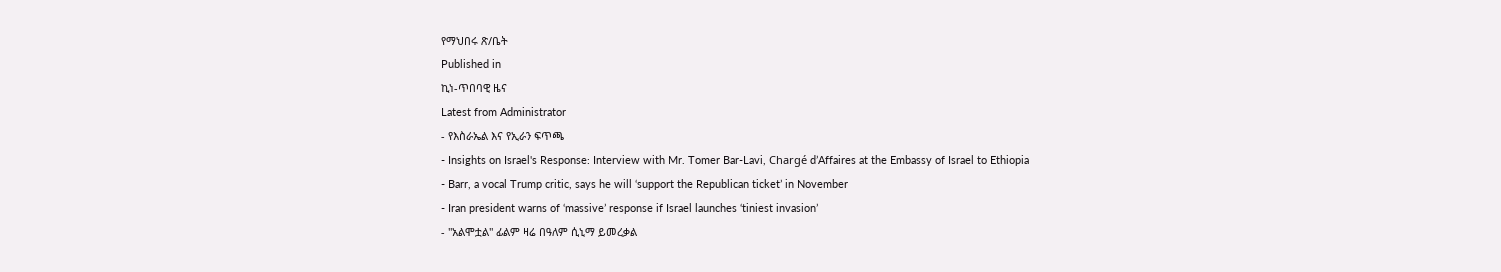የማህበሩ ጽ/ቤት
Published in
ኪነ-ጥበባዊ ዜና
Latest from Administrator
- የእስራኤል እና የኢራን ፍጥጫ
- Insights on Israel's Response: Interview with Mr. Tomer Bar-Lavi, Chargé d’Affaires at the Embassy of Israel to Ethiopia
- Barr, a vocal Trump critic, says he will ‘support the Republican ticket’ in November
- Iran president warns of ‘massive’ response if Israel launches ‘tiniest invasion’
- "አልሞቷል" ፊልም ዛሬ በዓለም ሲኒማ ይመረቃል